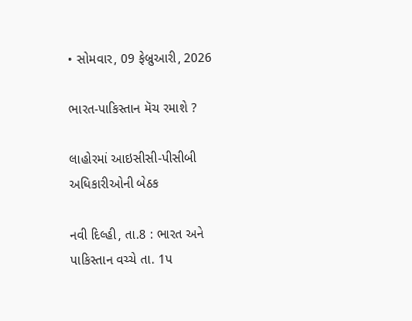• સોમવાર, 09 ફેબ્રુઆરી, 2026

ભારત-પાકિસ્તાન મૅચ રમાશે ?

લાહોરમાં આઇસીસી-પીસીબી અધિકારીઓની બેઠક

નવી દિલ્હી, તા.8 : ભારત અને પાકિસ્તાન વચ્ચે તા. 1પ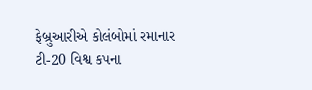ફેબ્રુઆરીએ કોલંબોમાં રમાનાર ટી-20 વિશ્વ કપના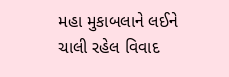મહા મુકાબલાને લઈને ચાલી રહેલ વિવાદ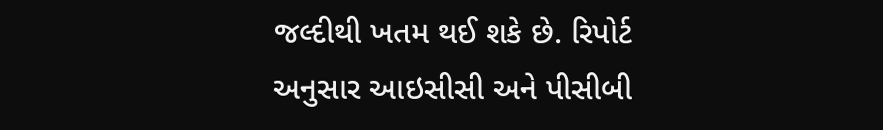જલ્દીથી ખતમ થઈ શકે છે. રિપોર્ટ અનુસાર આઇસીસી અને પીસીબી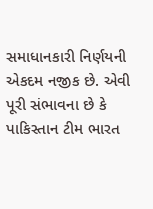સમાધાનકારી નિર્ણયની એકદમ નજીક છે. એવી પૂરી સંભાવના છે કે પાકિસ્તાન ટીમ ભારત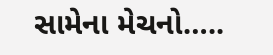સામેના મેચનો…..